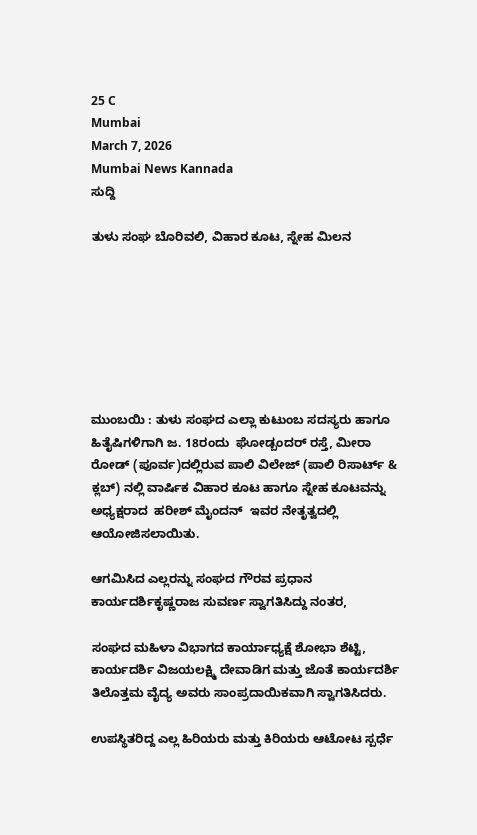25 C
Mumbai
March 7, 2026
Mumbai News Kannada
ಸುದ್ದಿ

ತುಳು ಸಂಘ ಬೊರಿವಲಿ, ವಿಹಾರ ಕೂಟ, ಸ್ನೇಹ ಮಿಲನ







ಮುಂಬಯಿ : ತುಳು ಸಂಘದ ಎಲ್ಲಾ ಕುಟುಂಬ ಸದಸ್ಯರು ಹಾಗೂ ಹಿತೈಷಿಗಳಿಗಾಗಿ ಜ. 18ರಂದು  ಘೋಡ್ಬಂದರ್ ರಸ್ತೆ, ಮೀರಾ ರೋಡ್ (ಪೂರ್ವ)ದಲ್ಲಿರುವ ಪಾಲಿ ವಿಲೇಜ್ (ಪಾಲಿ ರಿಸಾರ್ಟ್ & ಕ್ಲಬ್) ನಲ್ಲಿ ವಾರ್ಷಿಕ ವಿಹಾರ ಕೂಟ ಹಾಗೂ ಸ್ನೇಹ ಕೂಟವನ್ನು ಅಧ್ಯಕ್ಷರಾದ  ಹರೀಶ್ ಮೈಂದನ್  ಇವರ ನೇತೃತ್ವದಲ್ಲಿ ಆಯೋಜಿಸಲಾಯಿತು.

ಆಗಮಿಸಿದ ಎಲ್ಲರನ್ನು ಸಂಘದ ಗೌರವ ಪ್ರಧಾನ ಕಾರ್ಯದರ್ಶಿಕೃಷ್ಣರಾಜ ಸುವರ್ಣ ಸ್ವಾಗತಿಸಿದ್ದು ನಂತರ,

ಸಂಘದ ಮಹಿಳಾ ವಿಭಾಗದ ಕಾರ್ಯಾಧ್ಯಕ್ಷೆ ಶೋಭಾ ಶೆಟ್ಟಿ, ಕಾರ್ಯದರ್ಶಿ ವಿಜಯಲಕ್ಷ್ಮಿ ದೇವಾಡಿಗ ಮತ್ತು ಜೊತೆ ಕಾರ್ಯದರ್ಶಿ ತಿಲೊತ್ತಮ ವೈದ್ಯ ಅವರು ಸಾಂಪ್ರದಾಯಿಕವಾಗಿ ಸ್ವಾಗತಿಸಿದರು.

ಉಪಸ್ಥಿತರಿದ್ದ ಎಲ್ಲ ಹಿರಿಯರು ಮತ್ತು ಕಿರಿಯರು ಆಟೋಟ ಸ್ಪರ್ಧೆ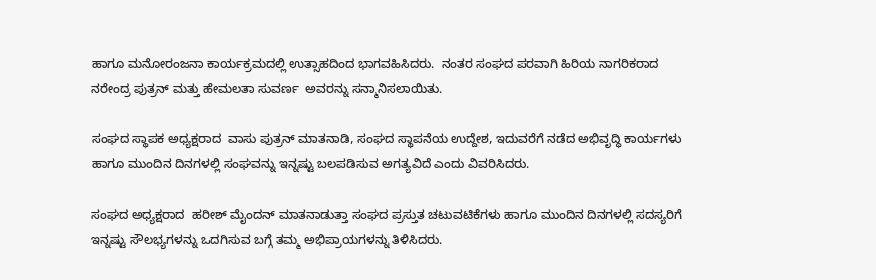ಹಾಗೂ ಮನೋರಂಜನಾ ಕಾರ್ಯಕ್ರಮದಲ್ಲಿ ಉತ್ಸಾಹದಿಂದ ಭಾಗವಹಿಸಿದರು.  ನಂತರ ಸಂಘದ ಪರವಾಗಿ ಹಿರಿಯ ನಾಗರಿಕರಾದ ನರೇಂದ್ರ ಪುತ್ರನ್ ಮತ್ತು ಹೇಮಲತಾ ಸುವರ್ಣ  ಅವರನ್ನು ಸನ್ಮಾನಿಸಲಾಯಿತು.

ಸಂಘದ ಸ್ಥಾಪಕ ಅಧ್ಯಕ್ಷರಾದ  ವಾಸು ಪುತ್ರನ್ ಮಾತನಾಡಿ, ಸಂಘದ ಸ್ಥಾಪನೆಯ ಉದ್ದೇಶ, ಇದುವರೆಗೆ ನಡೆದ ಅಭಿವೃದ್ಧಿ ಕಾರ್ಯಗಳು ಹಾಗೂ ಮುಂದಿನ ದಿನಗಳಲ್ಲಿ ಸಂಘವನ್ನು ಇನ್ನಷ್ಟು ಬಲಪಡಿಸುವ ಅಗತ್ಯವಿದೆ ಎಂದು ವಿವರಿಸಿದರು.

ಸಂಘದ ಅಧ್ಯಕ್ಷರಾದ  ಹರೀಶ್ ಮೈಂದನ್ ಮಾತನಾಡುತ್ತಾ ಸಂಘದ ಪ್ರಸ್ತುತ ಚಟುವಟಿಕೆಗಳು ಹಾಗೂ ಮುಂದಿನ ದಿನಗಳಲ್ಲಿ ಸದಸ್ಯರಿಗೆ ಇನ್ನಷ್ಟು ಸೌಲಭ್ಯಗಳನ್ನು ಒದಗಿಸುವ ಬಗ್ಗೆ ತಮ್ಮ ಅಭಿಪ್ರಾಯಗಳನ್ನು ತಿಳಿಸಿದರು.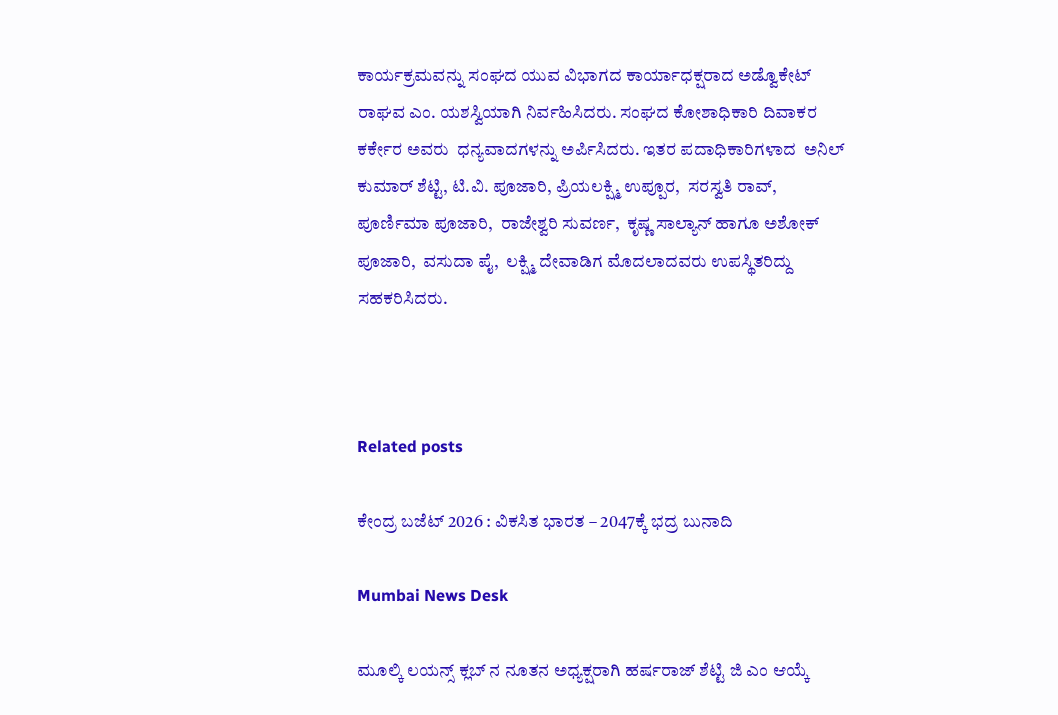ಕಾರ್ಯಕ್ರಮವನ್ನು ಸಂಘದ ಯುವ ವಿಭಾಗದ ಕಾರ್ಯಾಧಕ್ಷರಾದ ಅಡ್ವೊಕೇಟ್ ರಾಘವ ಎಂ. ಯಶಸ್ವಿಯಾಗಿ ನಿರ್ವಹಿಸಿದರು. ಸಂಘದ ಕೋಶಾಧಿಕಾರಿ ದಿವಾಕರ ಕರ್ಕೇರ ಅವರು  ಧನ್ಯವಾದಗಳನ್ನು ಅರ್ಪಿಸಿದರು. ಇತರ ಪದಾಧಿಕಾರಿಗಳಾದ  ಅನಿಲ್ ಕುಮಾರ್ ಶೆಟ್ಟಿ, ಟಿ.ವಿ. ಪೂಜಾರಿ, ಪ್ರಿಯಲಕ್ಷ್ಮಿ ಉಪ್ಪೂರ,  ಸರಸ್ವತಿ ರಾವ್,  ಪೂರ್ಣಿಮಾ ಪೂಜಾರಿ,  ರಾಜೇಶ್ವರಿ ಸುವರ್ಣ,  ಕೃಷ್ಣ ಸಾಲ್ಯಾನ್ ಹಾಗೂ ಅಶೋಕ್ ಪೂಜಾರಿ,  ವಸುದಾ ಪೈ,  ಲಕ್ಷ್ಮಿ ದೇವಾಡಿಗ ಮೊದಲಾದವರು ಉಪಸ್ಥಿತರಿದ್ದು ಸಹಕರಿಸಿದರು.



Related posts

ಕೇಂದ್ರ ಬಜೆಟ್ 2026 : ವಿಕಸಿತ ಭಾರತ – 2047ಕ್ಕೆ ಭದ್ರ ಬುನಾದಿ

Mumbai News Desk

ಮೂಲ್ಕಿ ಲಯನ್ಸ್ ಕ್ಲಬ್ ನ ನೂತನ ಅಧ್ಯಕ್ಷರಾಗಿ ಹರ್ಷರಾಜ್ ಶೆಟ್ಟಿ ಜಿ ಎಂ ಆಯ್ಕೆ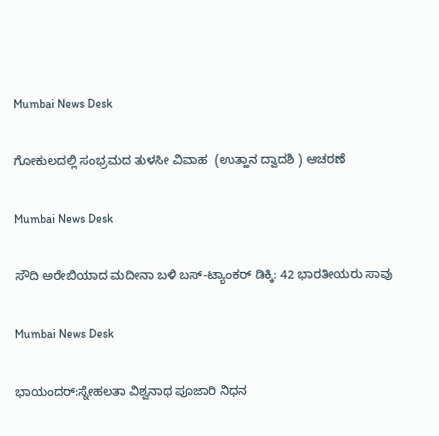Mumbai News Desk

ಗೋಕುಲದಲ್ಲಿ ಸಂಭ್ರಮದ ತುಳಸೀ ವಿವಾಹ  (ಉತ್ಹಾನ ದ್ವಾದಶಿ ) ಆಚರಣೆ

Mumbai News Desk

ಸೌದಿ ಅರೇಬಿಯಾದ ಮದೀನಾ ಬಳಿ ಬಸ್-ಟ್ಯಾಂಕರ್ ಡಿಕ್ಕಿ: 42 ಭಾರತೀಯರು ಸಾವು

Mumbai News Desk

ಭಾಯಂದರ್:ಸ್ನೇಹಲತಾ ವಿಶ್ವನಾಥ ಪೂಜಾರಿ ನಿಧನ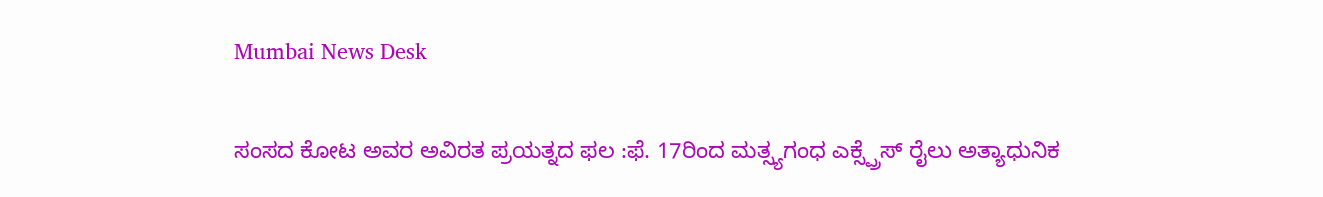Mumbai News Desk

ಸಂಸದ ಕೋಟ ಅವರ ಅವಿರತ ಪ್ರಯತ್ನದ ಫಲ :ಫೆ. 17ರಿಂದ ಮತ್ಸ್ಯಗಂಧ ಎಕ್ಸ್ಪ್ರೆಸ್ ರೈಲು ಅತ್ಯಾಧುನಿಕ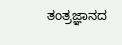ತಂತ್ರಜ್ಞಾನದ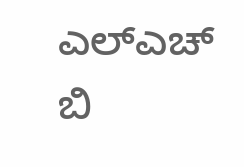ಎಲ್ಎಚ್ ಬಿ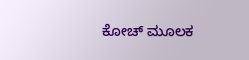ಕೋಚ್ ಮೂಲಕ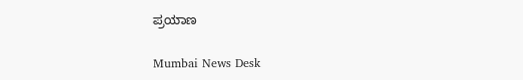ಪ್ರಯಾಣ

Mumbai News Desk